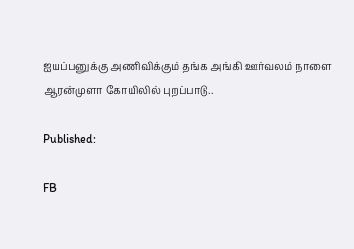ஐயப்பனுக்கு அணிவிக்கும் தங்க அங்கி ஊர்வலம் நாளை ஆரன்முளா கோயிலில் புறப்பாடு..

Published:

FB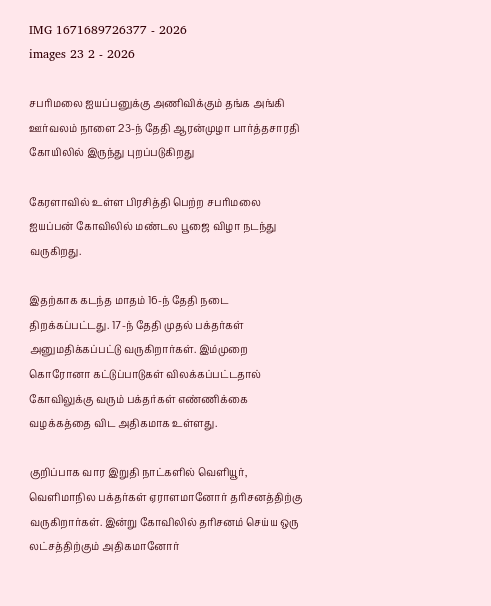IMG 1671689726377 - 2026
images 23 2 - 2026

சபரிமலை ஐயப்பனுக்கு அணிவிக்கும் தங்க அங்கி ஊர்வலம் நாளை 23-ந் தேதி ஆரன்முழா பார்த்தசாரதி கோயிலில் இருந்து புறப்படுகிறது

கேரளாவில் உள்ள பிரசித்தி பெற்ற சபரிமலை ஐயப்பன் கோவிலில் மண்டல பூஜை விழா நடந்து வருகிறது.

இதற்காக கடந்த மாதம் 16-ந் தேதி நடை திறக்கப்பட்டது. 17-ந் தேதி முதல் பக்தர்கள் அனுமதிக்கப்பட்டு வருகிறார்கள். இம்முறை கொரோனா கட்டுப்பாடுகள் விலக்கப்பட்டதால் கோவிலுக்கு வரும் பக்தர்கள் எண்ணிக்கை வழக்கத்தை விட அதிகமாக உள்ளது.

குறிப்பாக வார இறுதி நாட்களில் வெளியூர், வெளிமாநில பக்தர்கள் ஏராளமானோர் தரிசனத்திற்கு வருகிறார்கள். இன்று கோவிலில் தரிசனம் செய்ய ஒரு லட்சத்திற்கும் அதிகமானோர்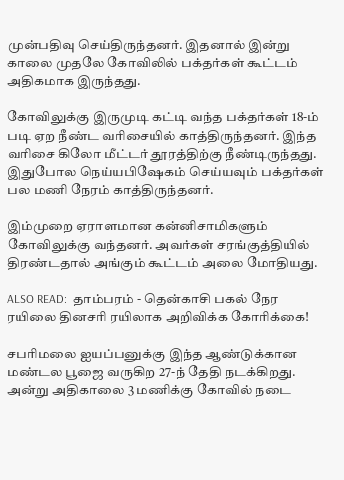முன்பதிவு செய்திருந்தனர். இதனால் இன்று காலை முதலே கோவிலில் பக்தர்கள் கூட்டம் அதிகமாக இருந்தது.

கோவிலுக்கு இருமுடி கட்டி வந்த பக்தர்கள் 18-ம் படி ஏற நீண்ட வரிசையில் காத்திருந்தனர். இந்த வரிசை கிலோ மீட்டர் தூரத்திற்கு நீண்டிருந்தது. இதுபோல நெய்யபிஷேகம் செய்யவும் பக்தர்கள் பல மணி நேரம் காத்திருந்தனர்.

இம்முறை ஏராளமான கன்னிசாமிகளும் கோவிலுக்கு வந்தனர். அவர்கள் சரங்குத்தியில் திரண்டதால் அங்கும் கூட்டம் அலை மோதியது.

ALSO READ:  தாம்பரம் - தென்காசி பகல் நேர ரயிலை தினசரி ரயிலாக அறிவிக்க கோரிக்கை!

சபரிமலை ஐயப்பனுக்கு இந்த ஆண்டுக்கான மண்டல பூஜை வருகிற 27-ந் தேதி நடக்கிறது. அன்று அதிகாலை 3 மணிக்கு கோவில் நடை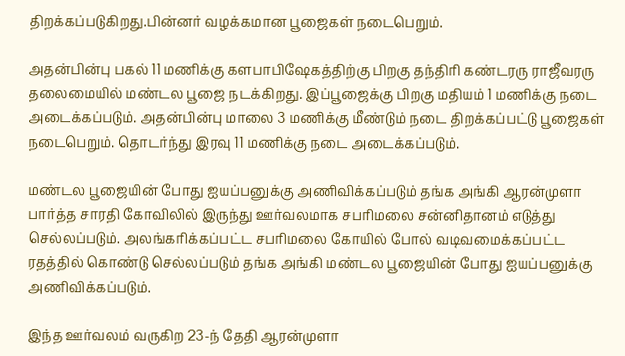திறக்கப்படுகிறது.பின்னர் வழக்கமான பூஜைகள் நடைபெறும்.

அதன்பின்பு பகல் 11 மணிக்கு களபாபிஷேகத்திற்கு பிறகு தந்திரி கண்டரரு ராஜீவரரு தலைமையில் மண்டல பூஜை நடக்கிறது. இப்பூஜைக்கு பிறகு மதியம் 1 மணிக்கு நடை அடைக்கப்படும். அதன்பின்பு மாலை 3 மணிக்கு மீண்டும் நடை திறக்கப்பட்டு பூஜைகள் நடைபெறும். தொடர்ந்து இரவு 11 மணிக்கு நடை அடைக்கப்படும்.

மண்டல பூஜையின் போது ஐயப்பனுக்கு அணிவிக்கப்படும் தங்க அங்கி ஆரன்முளா பார்த்த சாரதி கோவிலில் இருந்து ஊர்வலமாக சபரிமலை சன்னிதானம் எடுத்து செல்லப்படும். அலங்கரிக்கப்பட்ட சபரிமலை கோயில் போல் வடிவமைக்கப்பட்ட ரதத்தில் கொண்டு செல்லப்படும் தங்க அங்கி மண்டல பூஜையின் போது ஐயப்பனுக்கு அணிவிக்கப்படும்.

இந்த ஊர்வலம் வருகிற 23-ந் தேதி ஆரன்முளா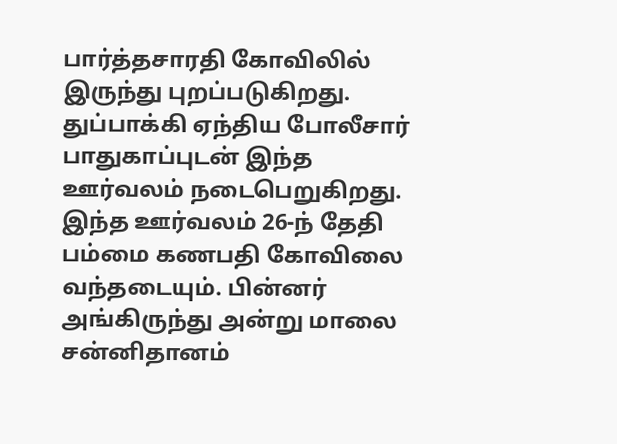பார்த்தசாரதி கோவிலில் இருந்து புறப்படுகிறது. துப்பாக்கி ஏந்திய போலீசார் பாதுகாப்புடன் இந்த ஊர்வலம் நடைபெறுகிறது. இந்த ஊர்வலம் 26-ந் தேதி பம்மை கணபதி கோவிலை வந்தடையும். பின்னர் அங்கிருந்து அன்று மாலை சன்னிதானம்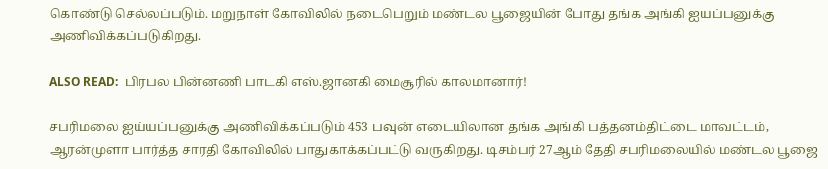கொண்டு செல்லப்படும். மறுநாள் கோவிலில் நடைபெறும் மண்டல பூஜையின் போது தங்க அங்கி ஐயப்பனுக்கு அணிவிக்கப்படுகிறது.

ALSO READ:  பிரபல பின்னணி பாடகி எஸ்.ஜானகி மைசூரில் காலமானார்!

சபரிமலை ஐய்யப்பனுக்கு அணிவிக்கப்படும் 453 பவுன் எடையிலான தங்க அங்கி பத்தனம்திட்டை மாவட்டம், ஆரன்முளா பார்த்த சாரதி கோவிலில் பாதுகாக்கப்பட்டு வருகிறது. டிசம்பர் 27ஆம் தேதி சபரிமலையில் மண்டல பூஜை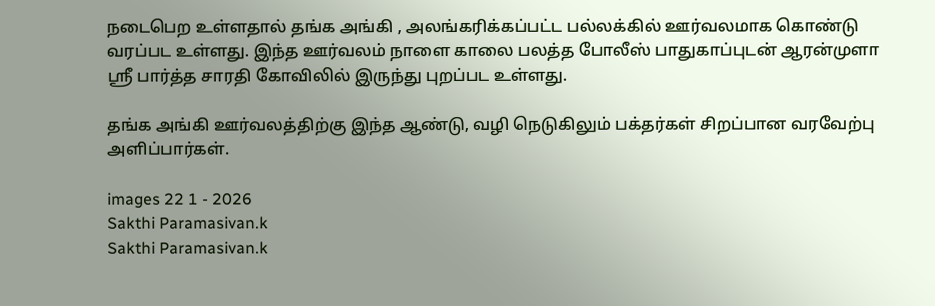நடைபெற உள்ளதால் தங்க அங்கி , அலங்கரிக்கப்பட்ட பல்லக்கில் ஊர்வலமாக கொண்டு வரப்பட உள்ளது. இந்த ஊர்வலம் நாளை காலை பலத்த போலீஸ் பாதுகாப்புடன் ஆரன்முளா ஸ்ரீ பார்த்த சாரதி கோவிலில் இருந்து புறப்பட உள்ளது.

தங்க அங்கி ஊர்வலத்திற்கு இந்த ஆண்டு, வழி நெடுகிலும் பக்தர்கள் சிறப்பான வரவேற்பு அளிப்பார்கள்.

images 22 1 - 2026
Sakthi Paramasivan.k
Sakthi Paramasivan.k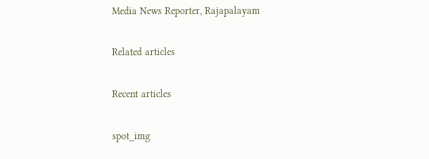Media News Reporter, Rajapalayam

Related articles

Recent articles

spot_img